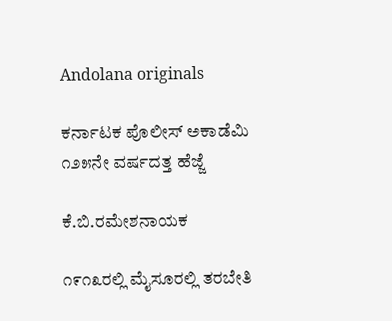Andolana originals

ಕರ್ನಾಟಕ ಪೊಲೀಸ್ ಅಕಾಡೆಮಿ ೧೨೫ನೇ ವರ್ಷದತ್ತ ಹೆಜ್ಜೆ

ಕೆ.ಬಿ.ರಮೇಶನಾಯಕ

೧೯೧೩ರಲ್ಲಿ ಮೈಸೂರಲ್ಲಿ ತರಬೇತಿ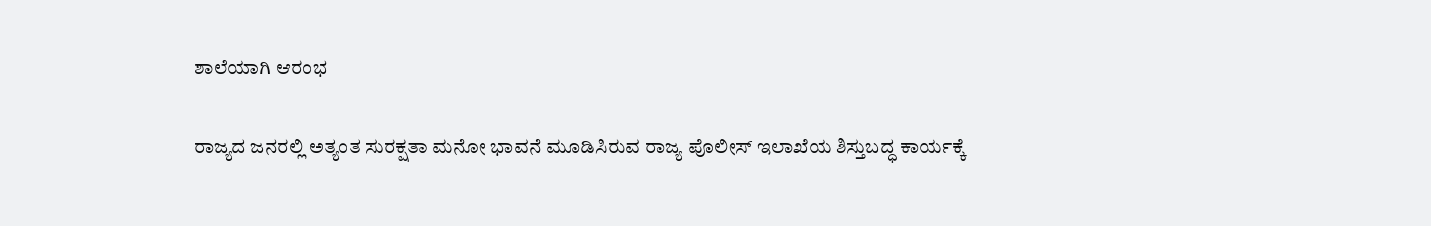ಶಾಲೆಯಾಗಿ ಆರಂಭ

ರಾಜ್ಯದ ಜನರಲ್ಲಿ ಅತ್ಯಂತ ಸುರಕ್ಷತಾ ಮನೋ ಭಾವನೆ ಮೂಡಿಸಿರುವ ರಾಜ್ಯ ಪೊಲೀಸ್ ಇಲಾಖೆಯ ಶಿಸ್ತುಬದ್ಧ ಕಾರ್ಯಕ್ಕೆ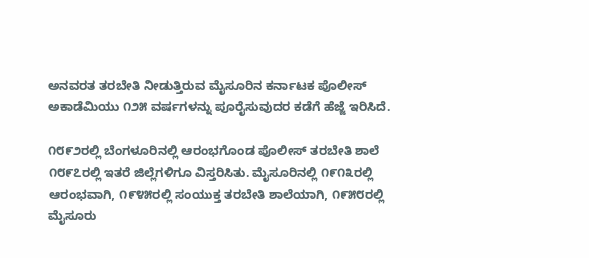ಅನವರತ ತರಬೇತಿ ನೀಡುತ್ತಿರುವ ಮೈಸೂರಿನ ಕರ್ನಾಟಕ ಪೊಲೀಸ್ ಅಕಾಡೆಮಿಯು ೧೨೫ ವರ್ಷಗಳನ್ನು ಪೂರೈಸುವುದರ ಕಡೆಗೆ ಹೆಜ್ಜೆ ಇರಿಸಿದೆ.

೧೮೯೨ರಲ್ಲಿ ಬೆಂಗಳೂರಿನಲ್ಲಿ ಆರಂಭಗೊಂಡ ಪೊಲೀಸ್ ತರಬೇತಿ ಶಾಲೆ ೧೮೯೭ರಲ್ಲಿ ಇತರೆ ಜಿಲ್ಲೆಗಳಿಗೂ ವಿಸ್ತರಿಸಿತು. ಮೈಸೂರಿನಲ್ಲಿ ೧೯೧೩ರಲ್ಲಿ ಆರಂಭವಾಗಿ, ೧೯೪೫ರಲ್ಲಿ ಸಂಯುಕ್ತ ತರಬೇತಿ ಶಾಲೆಯಾಗಿ, ೧೯೫೮ರಲ್ಲಿ ಮೈಸೂರು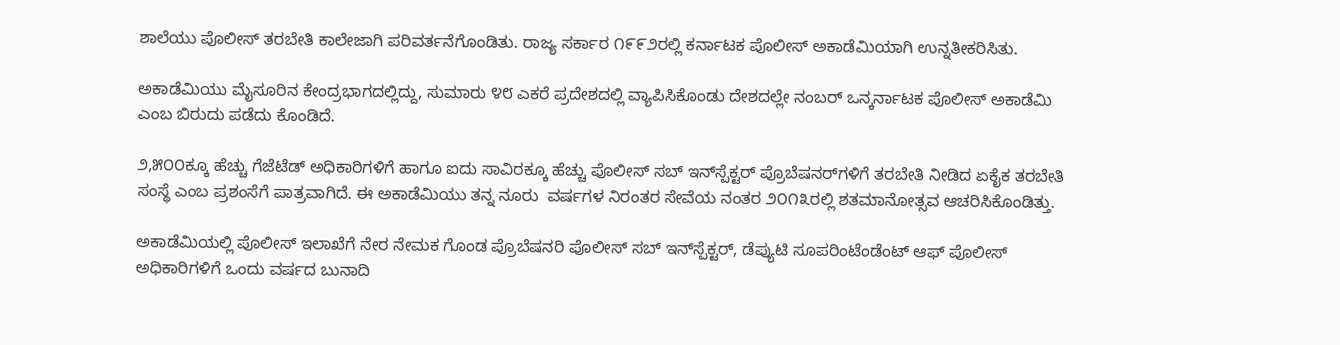ಶಾಲೆಯು ಪೊಲೀಸ್ ತರಬೇತಿ ಕಾಲೇಜಾಗಿ ಪರಿವರ್ತನೆಗೊಂಡಿತು. ರಾಜ್ಯ ಸರ್ಕಾರ ೧೯೯೨ರಲ್ಲಿ ಕರ್ನಾಟಕ ಪೊಲೀಸ್ ಅಕಾಡೆಮಿಯಾಗಿ ಉನ್ನತೀಕರಿಸಿತು.

ಅಕಾಡೆಮಿಯು ಮೈಸೂರಿನ ಕೇಂದ್ರಭಾಗದಲ್ಲಿದ್ದು, ಸುಮಾರು ೪೮ ಎಕರೆ ಪ್ರದೇಶದಲ್ಲಿ ವ್ಯಾಪಿಸಿಕೊಂಡು ದೇಶದಲ್ಲೇ ನಂಬರ್ ಒನ್ಕರ್ನಾಟಕ ಪೊಲೀಸ್ ಅಕಾಡೆಮಿ ಎಂಬ ಬಿರುದು ಪಡೆದು ಕೊಂಡಿದೆ.

೨,೫೦೦ಕ್ಕೂ ಹೆಚ್ಚು ಗೆಜೆಟೆಡ್ ಅಧಿಕಾರಿಗಳಿಗೆ ಹಾಗೂ ಐದು ಸಾವಿರಕ್ಕೂ ಹೆಚ್ಚು ಪೊಲೀಸ್ ಸಬ್ ಇನ್‌ಸ್ಪೆಕ್ಟರ್ ಪ್ರೊಬೆಷನರ್‌ಗಳಿಗೆ ತರಬೇತಿ ನೀಡಿದ ಏಕೈಕ ತರಬೇತಿ ಸಂಸ್ಥೆ ಎಂಬ ಪ್ರಶಂಸೆಗೆ ಪಾತ್ರವಾಗಿದೆ. ಈ ಅಕಾಡೆಮಿಯು ತನ್ನ ನೂರು  ವರ್ಷಗಳ ನಿರಂತರ ಸೇವೆಯ ನಂತರ ೨೦೧೩ರಲ್ಲಿ ಶತಮಾನೋತ್ಸವ ಆಚರಿಸಿಕೊಂಡಿತ್ತು.

ಅಕಾಡೆಮಿಯಲ್ಲಿ ಪೊಲೀಸ್ ಇಲಾಖೆಗೆ ನೇರ ನೇಮಕ ಗೊಂಡ ಪ್ರೊಬೆಷನರಿ ಪೊಲೀಸ್ ಸಬ್ ಇನ್‌ಸ್ಪೆಕ್ಟರ್, ಡೆಪ್ಯುಟಿ ಸೂಪರಿಂಟೆಂಡೆಂಟ್ ಆಫ್ ಪೊಲೀಸ್ ಅಧಿಕಾರಿಗಳಿಗೆ ಒಂದು ವರ್ಷದ ಬುನಾದಿ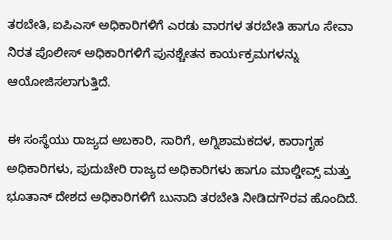ತರಬೇತಿ, ಐಪಿಎಸ್ ಅಧಿಕಾರಿಗಳಿಗೆ ಎರಡು ವಾರಗಳ ತರಬೇತಿ ಹಾಗೂ ಸೇವಾ ನಿರತ ಪೊಲೀಸ್ ಅಧಿಕಾರಿಗಳಿಗೆ ಪುನಶ್ಚೇತನ ಕಾರ್ಯಕ್ರಮಗಳನ್ನು ಆಯೋಜಿಸಲಾಗುತ್ತಿದೆ.

ಈ ಸಂಸ್ಥೆಯು ರಾಜ್ಯದ ಅಬಕಾರಿ, ಸಾರಿಗೆ, ಅಗ್ನಿಶಾಮಕದಳ, ಕಾರಾಗೃಹ ಅಧಿಕಾರಿಗಳು, ಪುದುಚೇರಿ ರಾಜ್ಯದ ಅಧಿಕಾರಿಗಳು ಹಾಗೂ ಮಾಲ್ಡೀವ್ಸ್ ಮತ್ತು ಭೂತಾನ್ ದೇಶದ ಅಧಿಕಾರಿಗಳಿಗೆ ಬುನಾದಿ ತರಬೇತಿ ನೀಡಿದಗೌರವ ಹೊಂದಿದೆ.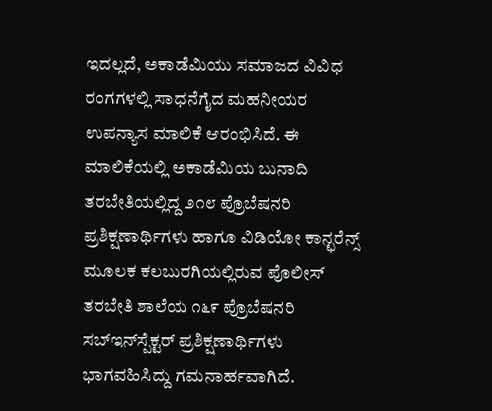ಇದಲ್ಲದೆ, ಅಕಾಡೆಮಿಯು ಸಮಾಜದ ವಿವಿಧ ರಂಗಗಳಲ್ಲಿ ಸಾಧನೆಗೈದ ಮಹನೀಯರ ಉಪನ್ಯಾಸ ಮಾಲಿಕೆ ಆರಂಭಿಸಿದೆ. ಈ ಮಾಲಿಕೆಯಲ್ಲಿ ಅಕಾಡೆಮಿಯ ಬುನಾದಿ ತರಬೇತಿಯಲ್ಲಿದ್ದ ೨೧೮ ಪ್ರೊಬೆಷನರಿ ಪ್ರಶಿಕ್ಷಣಾರ್ಥಿಗಳು ಹಾಗೂ ವಿಡಿಯೋ ಕಾನ್ಛರೆನ್ಸ್ ಮೂಲಕ ಕಲಬುರಗಿಯಲ್ಲಿರುವ ಪೊಲೀಸ್ ತರಬೇತಿ ಶಾಲೆಯ ೧೬೯ ಪ್ರೊಬೆಷನರಿ ಸಬ್‌ಇನ್‌ಸ್ಪೆಕ್ಟರ್ ಪ್ರಶಿಕ್ಷಣಾರ್ಥಿಗಳು ಭಾಗವಹಿಸಿದ್ದು ಗಮನಾರ್ಹವಾಗಿದೆ.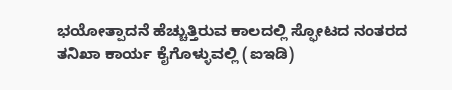ಭಯೋತ್ಪಾದನೆ ಹೆಚ್ಚುತ್ತಿರುವ ಕಾಲದಲ್ಲಿ ಸ್ಫೋಟದ ನಂತರದ ತನಿಖಾ ಕಾರ್ಯ ಕೈಗೊಳ್ಳುವಲ್ಲಿ (ಐಇಡಿ)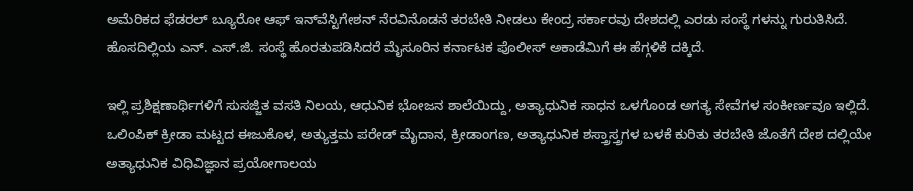ಅಮೆರಿಕದ ಫೆಡರಲ್ ಬ್ಯೂರೋ ಆಫ್ ಇನ್‌ವೆಸ್ಟಿಗೇಶನ್ ನೆರವಿನೊಡನೆ ತರಬೇತಿ ನೀಡಲು ಕೇಂದ್ರ ಸರ್ಕಾರವು ದೇಶದಲ್ಲಿ ಎರಡು ಸಂಸ್ಥೆ ಗಳನ್ನು ಗುರುತಿಸಿದೆ. ಹೊಸದಿಲ್ಲಿಯ ಎನ್. ಎಸ್.ಜಿ. ಸಂಸ್ಥೆ ಹೊರತುಪಡಿಸಿದರೆ ಮೈಸೂರಿನ ಕರ್ನಾಟಕ ಪೊಲೀಸ್ ಅಕಾಡೆಮಿಗೆ ಈ ಹೆಗ್ಗಳಿಕೆ ದಕ್ಕಿದೆ.

ಇಲ್ಲಿ ಪ್ರಶಿಕ್ಷಣಾರ್ಥಿಗಳಿಗೆ ಸುಸಜ್ಜಿತ ವಸತಿ ನಿಲಯ, ಆಧುನಿಕ ಭೋಜನ ಶಾಲೆಯಿದ್ದು, ಅತ್ಯಾಧುನಿಕ ಸಾಧನ ಒಳಗೊಂಡ ಅಗತ್ಯ ಸೇವೆಗಳ ಸಂಕೀರ್ಣವೂ ಇಲ್ಲಿದೆ. ಒಲಿಂಪಿಕ್ ಕ್ರೀಡಾ ಮಟ್ಟದ ಈಜುಕೊಳ, ಅತ್ಯುತ್ತಮ ಪರೇಡ್ ಮೈದಾನ, ಕ್ರೀಡಾಂಗಣ, ಅತ್ಯಾಧುನಿಕ ಶಸ್ತ್ರಾಸ್ತ್ರಗಳ ಬಳಕೆ ಕುರಿತು ತರಬೇತಿ ಜೊತೆಗೆ ದೇಶ ದಲ್ಲಿಯೇ ಅತ್ಯಾಧುನಿಕ ವಿಧಿವಿಜ್ಞಾನ ಪ್ರಯೋಗಾಲಯ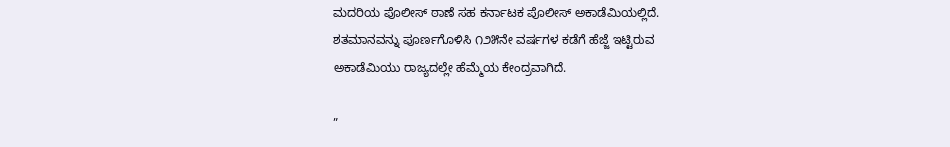ಮದರಿಯ ಪೊಲೀಸ್ ಠಾಣೆ ಸಹ ಕರ್ನಾಟಕ ಪೊಲೀಸ್ ಅಕಾಡೆಮಿಯಲ್ಲಿದೆ. ಶತಮಾನವನ್ನು ಪೂರ್ಣಗೊಳಿಸಿ ೧೨೫ನೇ ವರ್ಷಗಳ ಕಡೆಗೆ ಹೆಜ್ಜೆ ಇಟ್ಟಿರುವ ಅಕಾಡೆಮಿಯು ರಾಜ್ಯದಲ್ಲೇ ಹೆಮ್ಮೆಯ ಕೇಂದ್ರವಾಗಿದೆ.

”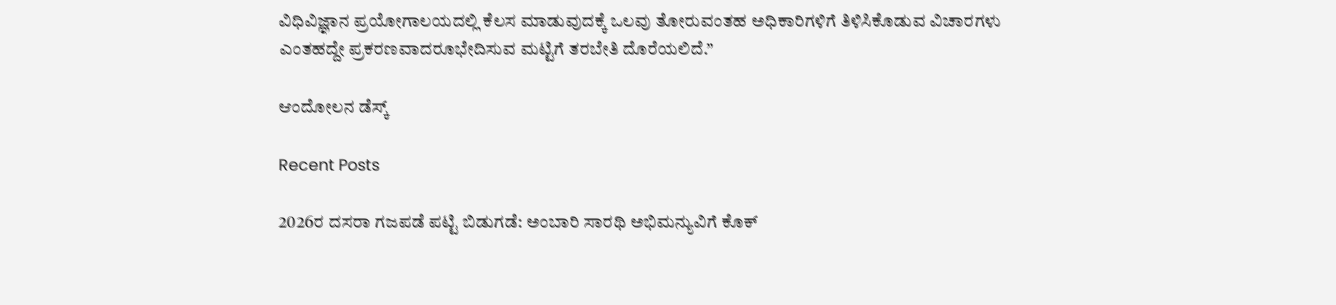ವಿಧಿವಿಜ್ಞಾನ ಪ್ರಯೋಗಾಲಯದಲ್ಲಿ ಕೆಲಸ ಮಾಡುವುದಕ್ಕೆ ಒಲವು ತೋರುವಂತಹ ಅಧಿಕಾರಿಗಳಿಗೆ ತಿಳಿಸಿಕೊಡುವ ವಿಚಾರಗಳು ಎಂತಹದ್ದೇ ಪ್ರಕರಣವಾದರೂಭೇದಿಸುವ ಮಟ್ಟಿಗೆ ತರಬೇತಿ ದೊರೆಯಲಿದೆ.”

ಆಂದೋಲನ ಡೆಸ್ಕ್

Recent Posts

2026ರ ದಸರಾ ಗಜಪಡೆ ಪಟ್ಟಿ ಬಿಡುಗಡೆ: ಅಂಬಾರಿ ಸಾರಥಿ ಅಭಿಮನ್ಯುವಿಗೆ ಕೊಕ್‌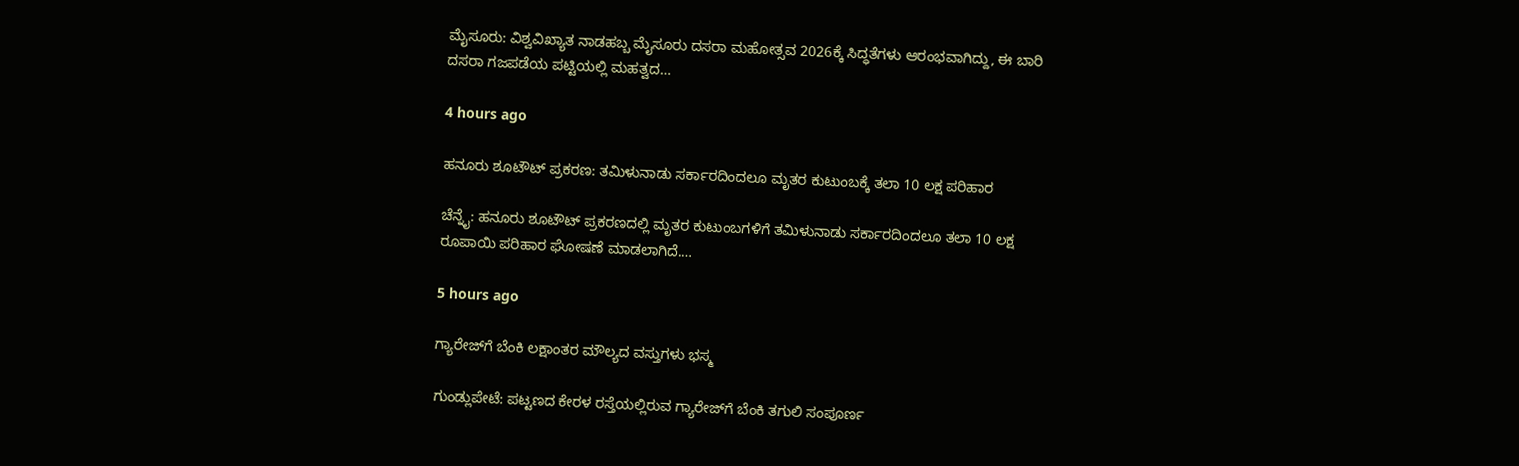ಮೈಸೂರು: ವಿಶ್ವವಿಖ್ಯಾತ ನಾಡಹಬ್ಬ ಮೈಸೂರು ದಸರಾ ಮಹೋತ್ಸವ 2026ಕ್ಕೆ ಸಿದ್ಧತೆಗಳು ಆರಂಭವಾಗಿದ್ದು, ಈ ಬಾರಿ ದಸರಾ ಗಜಪಡೆಯ ಪಟ್ಟಿಯಲ್ಲಿ ಮಹತ್ವದ…

4 hours ago

ಹನೂರು ಶೂಟೌಟ್‌ ಪ್ರಕರಣ: ತಮಿಳುನಾಡು ಸರ್ಕಾರದಿಂದಲೂ ಮೃತರ ಕುಟುಂಬಕ್ಕೆ ತಲಾ 10 ಲಕ್ಷ ಪರಿಹಾರ

ಚೆನ್ನೈ: ಹನೂರು ಶೂಟೌಟ್ ಪ್ರಕರಣದಲ್ಲಿ ಮೃತರ ಕುಟುಂಬಗಳಿಗೆ ತಮಿಳುನಾಡು ಸರ್ಕಾರದಿಂದಲೂ ತಲಾ 10 ಲಕ್ಷ ರೂಪಾಯಿ ಪರಿಹಾರ ಘೋಷಣೆ ಮಾಡಲಾಗಿದೆ.…

5 hours ago

ಗ್ಯಾರೇಜ್‌ಗೆ ಬೆಂಕಿ ಲಕ್ಷಾಂತರ ಮೌಲ್ಯದ ವಸ್ತುಗಳು ಭಸ್ಮ

ಗುಂಡ್ಲುಪೇಟೆ: ಪಟ್ಟಣದ ಕೇರಳ ರಸ್ತೆಯಲ್ಲಿರುವ ಗ್ಯಾರೇಜ್‌ಗೆ ಬೆಂಕಿ ತಗುಲಿ ಸಂಪೂರ್ಣ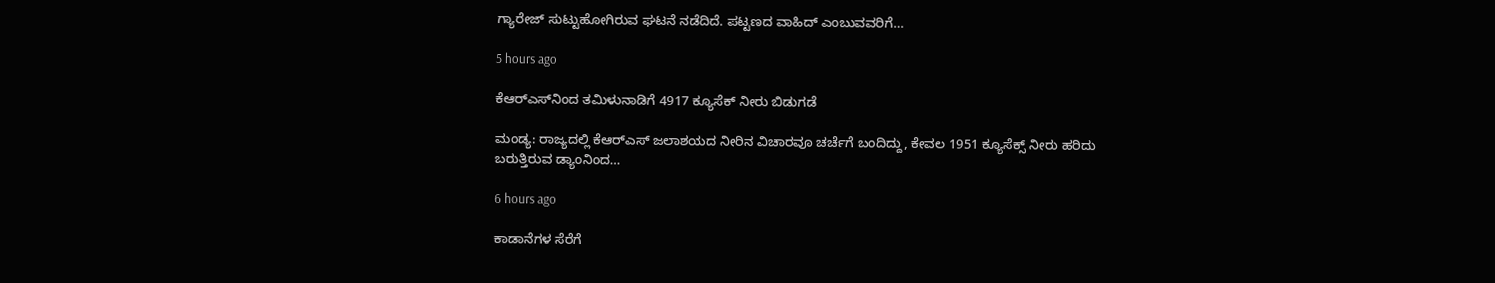ಗ್ಯಾರೇಜ್ ಸುಟ್ಟುಹೋಗಿರುವ ಘಟನೆ ನಡೆದಿದೆ. ಪಟ್ಟಣದ ವಾಹಿದ್ ಎಂಬುವವರಿಗೆ…

5 hours ago

ಕೆಆರ್‌ಎಸ್‌ನಿಂದ ತಮಿಳುನಾಡಿಗೆ 4917 ಕ್ಯೂಸೆಕ್‌ ನೀರು ಬಿಡುಗಡೆ

ಮಂಡ್ಯ: ರಾಜ್ಯದಲ್ಲಿ ಕೆಆರ್‌ಎಸ್‌ ಜಲಾಶಯದ ನೀರಿನ ವಿಚಾರವೂ ಚರ್ಚೆಗೆ ಬಂದಿದ್ದು, ಕೇವಲ 1951 ಕ್ಯೂಸೆಕ್ಸ್‌ ನೀರು ಹರಿದು ಬರುತ್ತಿರುವ ಡ್ಯಾಂನಿಂದ…

6 hours ago

ಕಾಡಾನೆಗಳ ಸೆರೆಗೆ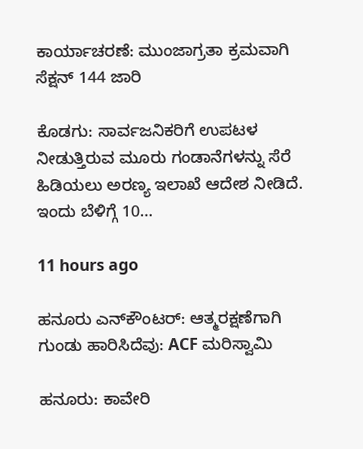ಕಾರ್ಯಾಚರಣೆ: ಮುಂಜಾಗ್ರತಾ ಕ್ರಮವಾಗಿ ಸೆಕ್ಷನ್ 144 ಜಾರಿ

ಕೊಡಗು: ಸಾರ್ವಜನಿಕರಿಗೆ ಉಪಟಳ ನೀಡುತ್ತಿರುವ ಮೂರು ಗಂಡಾನೆಗಳನ್ನು ಸೆರೆ ಹಿಡಿಯಲು ಅರಣ್ಯ ಇಲಾಖೆ ಆದೇಶ ನೀಡಿದೆ. ಇಂದು ಬೆಳಿಗ್ಗೆ 10…

11 hours ago

ಹನೂರು ಎನ್‌ಕೌಂಟರ್: ಆತ್ಮರಕ್ಷಣೆಗಾಗಿ ಗುಂಡು ಹಾರಿಸಿದೆವು: ACF ಮರಿಸ್ವಾಮಿ

ಹನೂರು: ಕಾವೇರಿ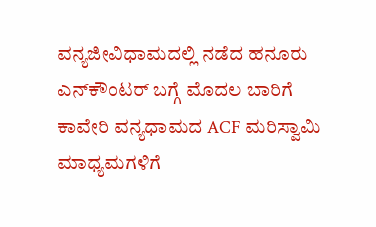ವನ್ಯಜೀವಿಧಾಮದಲ್ಲಿ ನಡೆದ ಹನೂರು ಎನ್‌ಕೌಂಟರ್ ಬಗ್ಗೆ ಮೊದಲ ಬಾರಿಗೆ ಕಾವೇರಿ ವನ್ಯಧಾಮದ ACF ಮರಿಸ್ವಾಮಿ ಮಾಧ್ಯಮಗಳಿಗೆ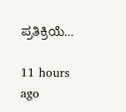ಪ್ರತಿಕ್ರಿಯೆ…

11 hours ago